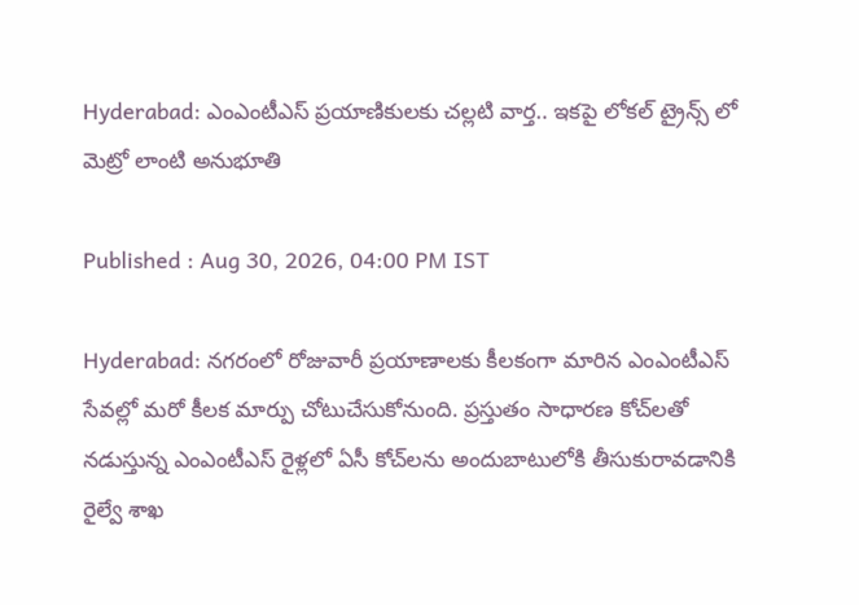Hyderabad: ఎంఎంటీఎస్‌ ప్రయాణికులకు చల్లటి వార్త.. ఇకపై లోకల్ ట్రైన్స్ లో మెట్రో లాంటి అనుభూతి

Published : Aug 30, 2026, 04:00 PM IST

Hyderabad: నగరంలో రోజువారీ ప్రయాణాలకు కీలకంగా మారిన ఎంఎంటీఎస్ సేవల్లో మరో కీలక మార్పు చోటుచేసుకోనుంది. ప్రస్తుతం సాధారణ కోచ్‌లతో నడుస్తున్న ఎంఎంటీఎస్ రైళ్లలో ఏసీ కోచ్‌లను అందుబాటులోకి తీసుకురావడానికి రైల్వే శాఖ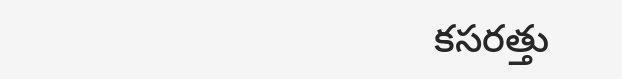కసరత్తు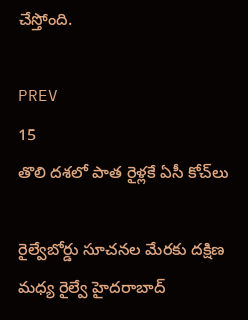చేస్తోంది.

PREV
15
తొలి దశలో పాత రైళ్లకే ఏసీ కోచ్‌లు

రైల్వేబోర్డు సూచనల మేరకు దక్షిణ మధ్య రైల్వే హైదరాబాద్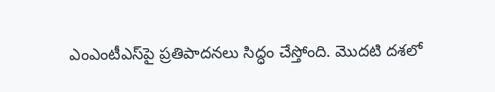ఎంఎంటీఎస్‌పై ప్రతిపాదనలు సిద్ధం చేస్తోంది. మొదటి దశలో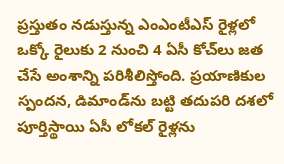ప్రస్తుతం నడుస్తున్న ఎంఎంటీఎస్ రైళ్లలో ఒక్కో రైలుకు 2 నుంచి 4 ఏసీ కోచ్‌లు జత చేసే అంశాన్ని పరిశీలిస్తోంది. ప్రయాణికుల స్పందన, డిమాండ్‌ను బట్టి తదుపరి దశలో పూర్తిస్థాయి ఏసీ లోకల్ రైళ్లను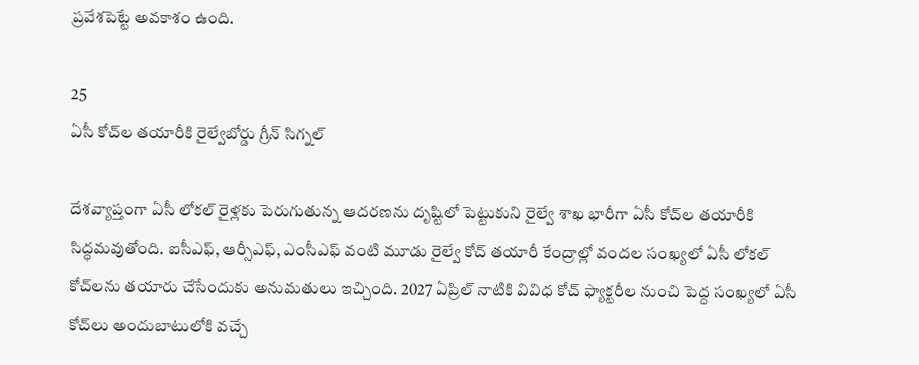ప్రవేశపెట్టే అవకాశం ఉంది.

25
ఏసీ కోచ్‌ల తయారీకి రైల్వేబోర్డు గ్రీన్ సిగ్నల్

దేశవ్యాప్తంగా ఏసీ లోకల్ రైళ్లకు పెరుగుతున్న ఆదరణను దృష్టిలో పెట్టుకుని రైల్వే శాఖ భారీగా ఏసీ కోచ్‌ల తయారీకి సిద్ధమవుతోంది. ఐసీఎఫ్, ఆర్సీఎఫ్, ఎంసీఎఫ్ వంటి మూడు రైల్వే కోచ్‌ తయారీ కేంద్రాల్లో వందల సంఖ్యలో ఏసీ లోకల్ కోచ్‌లను తయారు చేసేందుకు అనుమతులు ఇచ్చింది. 2027 ఏప్రిల్ నాటికి వివిధ కోచ్‌ ఫ్యాక్టరీల నుంచి పెద్ద సంఖ్యలో ఏసీ కోచ్‌లు అందుబాటులోకి వచ్చే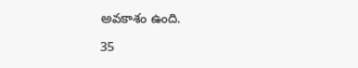అవకాశం ఉంది.

35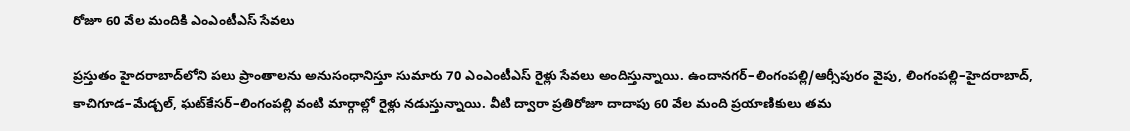రోజూ 60 వేల మందికి ఎంఎంటీఎస్ సేవలు

ప్రస్తుతం హైదరాబాద్‌లోని పలు ప్రాంతాలను అనుసంధానిస్తూ సుమారు 70 ఎంఎంటీఎస్ రైళ్లు సేవలు అందిస్తున్నాయి. ఉందానగర్‌–లింగంపల్లి/ఆర్సీపురం వైపు, లింగంపల్లి–హైదరాబాద్, కాచిగూడ–మేడ్చల్, ఘట్‌కేసర్‌–లింగంపల్లి వంటి మార్గాల్లో రైళ్లు నడుస్తున్నాయి. వీటి ద్వారా ప్రతిరోజూ దాదాపు 60 వేల మంది ప్రయాణికులు తమ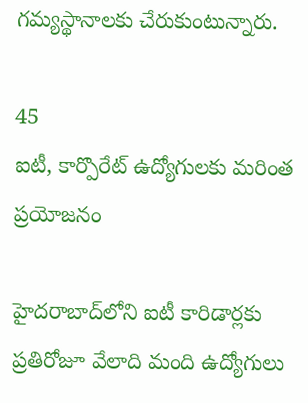గమ్యస్థానాలకు చేరుకుంటున్నారు.

45
ఐటీ, కార్పొరేట్ ఉద్యోగులకు మరింత ప్రయోజనం

హైదరాబాద్‌లోని ఐటీ కారిడార్లకు ప్రతిరోజూ వేలాది మంది ఉద్యోగులు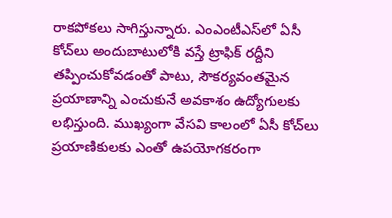రాకపోకలు సాగిస్తున్నారు. ఎంఎంటీఎస్‌లో ఏసీ కోచ్‌లు అందుబాటులోకి వస్తే ట్రాఫిక్ రద్దీని తప్పించుకోవడంతో పాటు, సౌకర్యవంతమైన ప్రయాణాన్ని ఎంచుకునే అవకాశం ఉద్యోగులకు లభిస్తుంది. ముఖ్యంగా వేసవి కాలంలో ఏసీ కోచ్‌లు ప్రయాణికులకు ఎంతో ఉపయోగకరంగా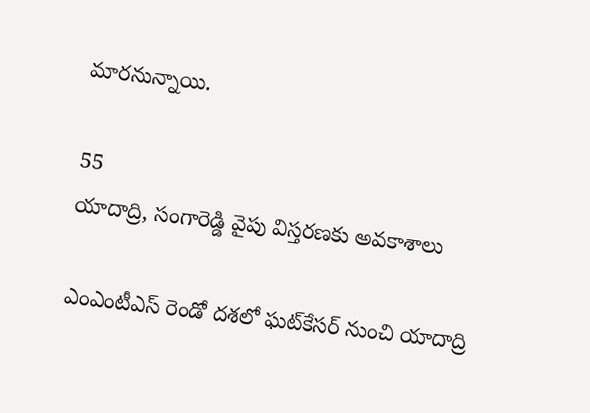మారనున్నాయి.

55
యాదాద్రి, సంగారెడ్డి వైపు విస్తరణకు అవకాశాలు

ఎంఎంటీఎస్ రెండో దశలో ఘట్‌కేసర్‌ నుంచి యాదాద్రి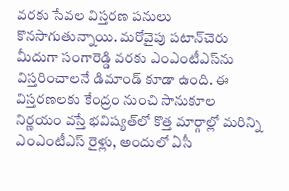వరకు సేవల విస్తరణ పనులు కొనసాగుతున్నాయి. మరోవైపు పటాన్‌చెరు మీదుగా సంగారెడ్డి వరకు ఎంఎంటీఎస్‌ను విస్తరించాలనే డిమాండ్ కూడా ఉంది. ఈ విస్తరణలకు కేంద్రం నుంచి సానుకూల నిర్ణయం వస్తే భవిష్యత్‌లో కొత్త మార్గాల్లో మరిన్ని ఎంఎంటీఎస్ రైళ్లు, అందులో ఏసీ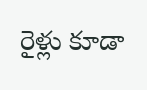రైళ్లు కూడా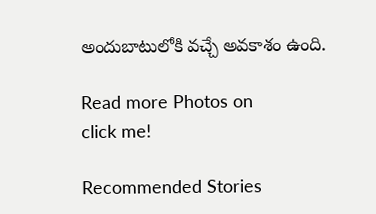అందుబాటులోకి వచ్చే అవకాశం ఉంది.

Read more Photos on
click me!

Recommended Stories